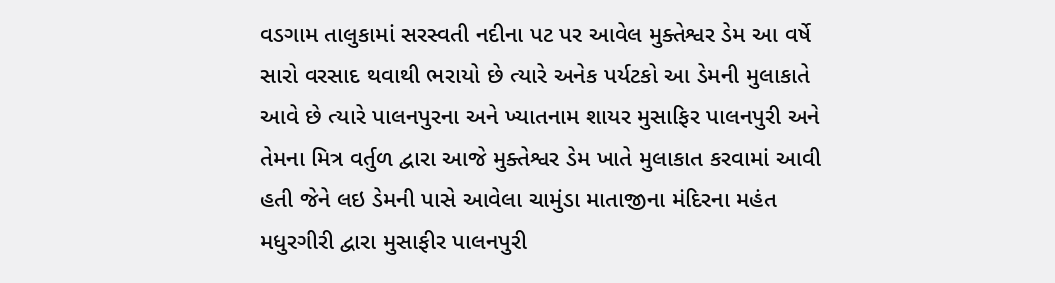વડગામ તાલુકામાં સરસ્વતી નદીના પટ પર આવેલ મુક્તેશ્વર ડેમ આ વર્ષે સારો વરસાદ થવાથી ભરાયો છે ત્યારે અનેક પર્યટકો આ ડેમની મુલાકાતે આવે છે ત્યારે પાલનપુરના અને ખ્યાતનામ શાયર મુસાફિર પાલનપુરી અને તેમના મિત્ર વર્તુળ દ્વારા આજે મુક્તેશ્વર ડેમ ખાતે મુલાકાત કરવામાં આવી હતી જેને લઇ ડેમની પાસે આવેલા ચામુંડા માતાજીના મંદિરના મહંત મધુરગીરી દ્વારા મુસાફીર પાલનપુરી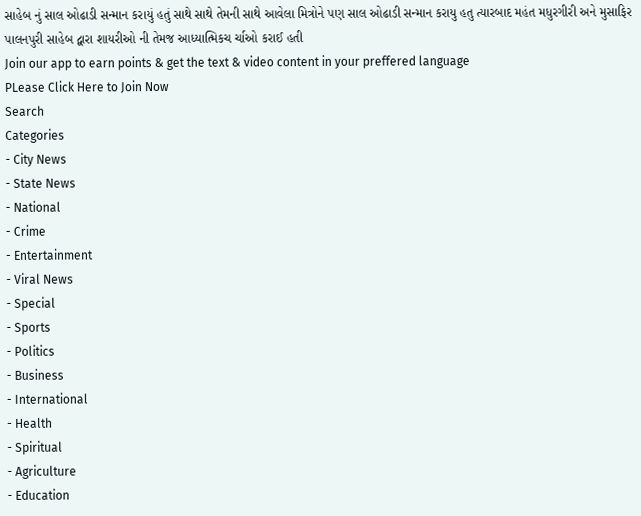સાહેબ નું સાલ ઓઢાડી સન્માન કરાયું હતું સાથે સાથે તેમની સાથે આવેલા મિત્રોને પણ સાલ ઓઢાડી સન્માન કરાયુ હતુ ત્યારબાદ મહંત મધુરગીરી અને મુસાફિર પાલનપુરી સાહેબ દ્વારા શાયરીઓ ની તેમજ આધ્યાત્મિકચ ર્ચાઓ કરાઈ હતી
Join our app to earn points & get the text & video content in your preffered language
PLease Click Here to Join Now
Search
Categories
- City News
- State News
- National
- Crime
- Entertainment
- Viral News
- Special
- Sports
- Politics
- Business
- International
- Health
- Spiritual
- Agriculture
- Education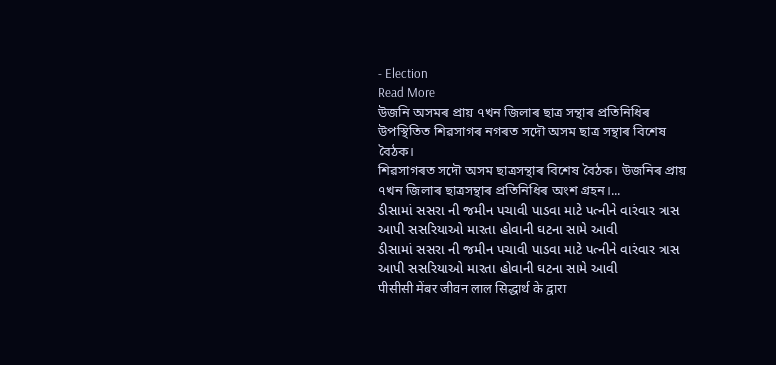- Election
Read More
উজনি অসমৰ প্ৰায় ৭খন জিলাৰ ছাত্ৰ সন্থাৰ প্ৰতিনিধিৰ উপস্থিতিত শিৱসাগৰ নগৰত সদৌ অসম ছাত্ৰ সন্থাৰ বিশেষ বৈঠক।
শিৱসাগৰত সদৌ অসম ছাত্ৰসন্থাৰ বিশেষ বৈঠক। উজনিৰ প্ৰায় ৭খন জিলাৰ ছাত্ৰসন্থাৰ প্ৰতিনিধিৰ অংশ গ্ৰহন।...
ડીસામાં સસરા ની જમીન પચાવી પાડવા માટે પત્નીને વારંવાર ત્રાસ આપી સસરિયાઓ મારતા હોવાની ઘટના સામે આવી
ડીસામાં સસરા ની જમીન પચાવી પાડવા માટે પત્નીને વારંવાર ત્રાસ આપી સસરિયાઓ મારતા હોવાની ઘટના સામે આવી
पीसीसी मेंबर जीवन लाल सिद्धार्थ के द्वारा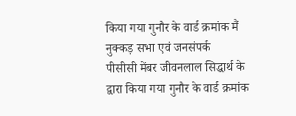किया गया गुनौर के वार्ड क्रमांक मैं नुक्कड़ सभा एवं जनसंपर्क
पीसीसी मेंबर जीवनलाल सिद्धार्थ के द्वारा किया गया गुनौर के वार्ड क्रमांक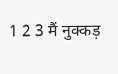1 2 3 मैं नुक्कड़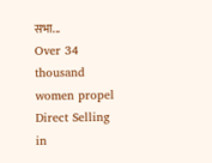सभा...
Over 34 thousand women propel Direct Selling in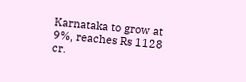Karnataka to grow at 9%, reaches Rs 1128 cr.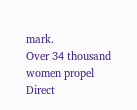mark.
Over 34 thousand women propel Direct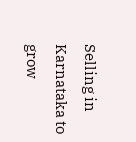Selling in Karnataka to grow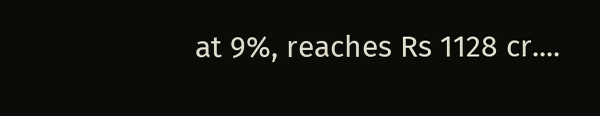at 9%, reaches Rs 1128 cr....